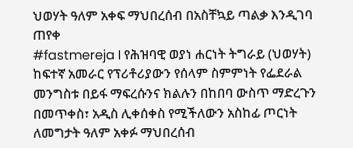ህወሃት ዓለም አቀፍ ማህበረሰብ በአስቸኳይ ጣልቃ እንዲገባ ጠየቀ
#fastmereja I የሕዝባዊ ወያነ ሐርነት ትግራይ (ህወሃት) ከፍተኛ አመራር የፕሪቶሪያውን የሰላም ስምምነት የፌደራል መንግስቱ በይፋ ማፍረሱንና ክልሉን በከበባ ውስጥ ማድረጉን በመጥቀስ፣ አዲስ ሊቀሰቀስ የሚችለውን አስከፊ ጦርነት ለመግታት ዓለም አቀፉ ማህበረሰብ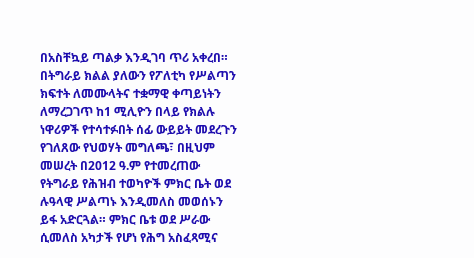በአስቸኳይ ጣልቃ እንዲገባ ጥሪ አቀረበ።
በትግራይ ክልል ያለውን የፖለቲካ የሥልጣን ክፍተት ለመሙላትና ተቋማዊ ቀጣይነትን ለማረጋገጥ ከ1 ሚሊዮን በላይ የክልሉ ነዋሪዎች የተሳተፉበት ሰፊ ውይይት መደረጉን የገለጸው የህወሃት መግለጫ፣ በዚህም መሠረት በ2012 ዓ.ም የተመረጠው የትግራይ የሕዝብ ተወካዮች ምክር ቤት ወደ ሉዓላዊ ሥልጣኑ እንዲመለስ መወሰኑን ይፋ አድርጓል። ምክር ቤቱ ወደ ሥራው ሲመለስ አካታች የሆነ የሕግ አስፈጻሚና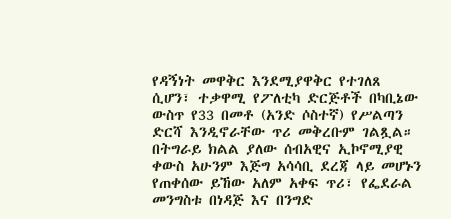የዳኝነት መዋቅር እንደሚያዋቅር የተገለጸ ሲሆን፣ ተቃዋሚ የፖለቲካ ድርጅቶች በካቢኔው ውስጥ የ33 በመቶ (አንድ ሶስተኛ) የሥልጣን ድርሻ እንዲኖራቸው ጥሪ መቅረቡም ገልጿል።
በትግራይ ክልል ያለው ሰብአዊና ኢኮኖሚያዊ ቀውስ አሁንም እጅግ አሳሳቢ ደረጃ ላይ መሆኑን የጠቀሰው ይኸው አለም አቀፍ ጥሪ፣ የፌደራል መንግስቱ በነዳጅ እና በንግድ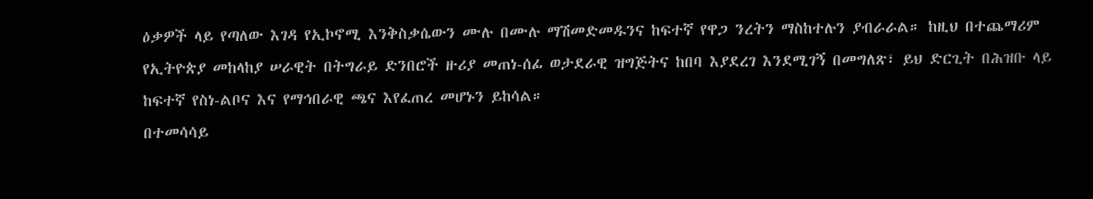ዕቃዎች ላይ የጣለው እገዳ የኢኮኖሚ እንቅስቃሴውን ሙሉ በሙሉ ማሽመድመዱንና ከፍተኛ የዋጋ ንረትን ማስከተሉን ያብራራል። ከዚህ በተጨማሪም የኢትዮጵያ መከላከያ ሠራዊት በትግራይ ድንበሮች ዙሪያ መጠነ-ሰፊ ወታደራዊ ዝግጅትና ከበባ እያደረገ እንደሚገኝ በመግለጽ፣ ይህ ድርጊት በሕዝቡ ላይ ከፍተኛ የስነ-ልቦና እና የማኅበራዊ ጫና እየፈጠረ መሆኑን ይከሳል።
በተመሳሳይ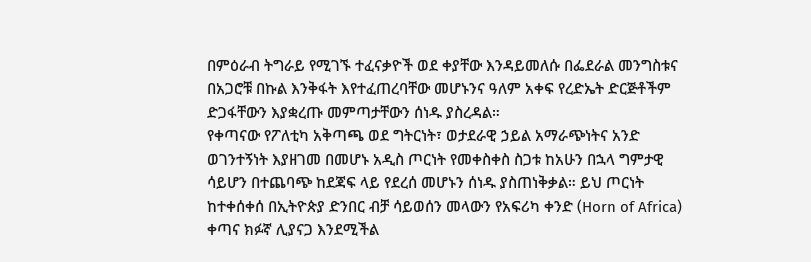በምዕራብ ትግራይ የሚገኙ ተፈናቃዮች ወደ ቀያቸው እንዳይመለሱ በፌደራል መንግስቱና በአጋሮቹ በኩል እንቅፋት እየተፈጠረባቸው መሆኑንና ዓለም አቀፍ የረድኤት ድርጅቶችም ድጋፋቸውን እያቋረጡ መምጣታቸውን ሰነዱ ያስረዳል።
የቀጣናው የፖለቲካ አቅጣጫ ወደ ግትርነት፣ ወታደራዊ ኃይል አማራጭነትና አንድ ወገንተኝነት እያዘገመ በመሆኑ አዲስ ጦርነት የመቀስቀስ ስጋቱ ከአሁን በኋላ ግምታዊ ሳይሆን በተጨባጭ ከደጃፍ ላይ የደረሰ መሆኑን ሰነዱ ያስጠነቅቃል። ይህ ጦርነት ከተቀሰቀሰ በኢትዮጵያ ድንበር ብቻ ሳይወሰን መላውን የአፍሪካ ቀንድ (Horn of Africa) ቀጣና ክፉኛ ሊያናጋ እንደሚችል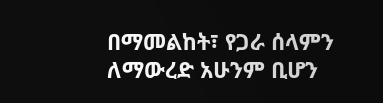በማመልከት፣ የጋራ ሰላምን ለማውረድ አሁንም ቢሆን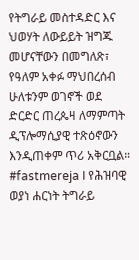የትግራይ መስተዳድር እና ህወሃት ለውይይት ዝግጁ መሆናቸውን በመግለጽ፣ የዓለም አቀፉ ማህበረሰብ ሁለቱንም ወገኖች ወደ ድርድር ጠረጴዛ ለማምጣት ዲፕሎማሲያዊ ተጽዕኖውን እንዲጠቀም ጥሪ አቅርቧል።
#fastmereja I የሕዝባዊ ወያነ ሐርነት ትግራይ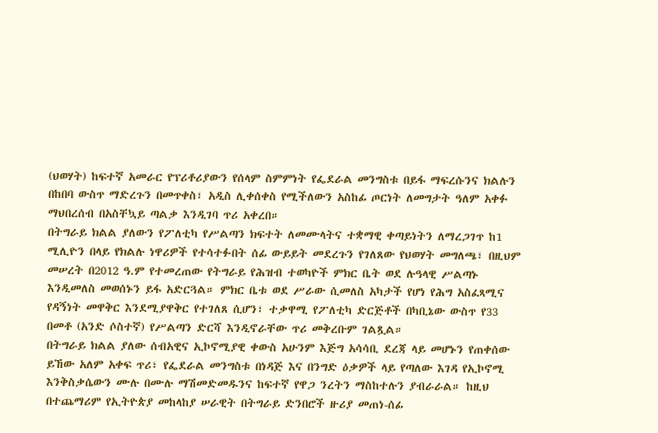(ህወሃት) ከፍተኛ አመራር የፕሪቶሪያውን የሰላም ስምምነት የፌደራል መንግስቱ በይፋ ማፍረሱንና ክልሉን በከበባ ውስጥ ማድረጉን በመጥቀስ፣ አዲስ ሊቀሰቀስ የሚችለውን አስከፊ ጦርነት ለመግታት ዓለም አቀፉ ማህበረሰብ በአስቸኳይ ጣልቃ እንዲገባ ጥሪ አቀረበ።
በትግራይ ክልል ያለውን የፖለቲካ የሥልጣን ክፍተት ለመሙላትና ተቋማዊ ቀጣይነትን ለማረጋገጥ ከ1 ሚሊዮን በላይ የክልሉ ነዋሪዎች የተሳተፉበት ሰፊ ውይይት መደረጉን የገለጸው የህወሃት መግለጫ፣ በዚህም መሠረት በ2012 ዓ.ም የተመረጠው የትግራይ የሕዝብ ተወካዮች ምክር ቤት ወደ ሉዓላዊ ሥልጣኑ እንዲመለስ መወሰኑን ይፋ አድርጓል። ምክር ቤቱ ወደ ሥራው ሲመለስ አካታች የሆነ የሕግ አስፈጻሚና የዳኝነት መዋቅር እንደሚያዋቅር የተገለጸ ሲሆን፣ ተቃዋሚ የፖለቲካ ድርጅቶች በካቢኔው ውስጥ የ33 በመቶ (አንድ ሶስተኛ) የሥልጣን ድርሻ እንዲኖራቸው ጥሪ መቅረቡም ገልጿል።
በትግራይ ክልል ያለው ሰብአዊና ኢኮኖሚያዊ ቀውስ አሁንም እጅግ አሳሳቢ ደረጃ ላይ መሆኑን የጠቀሰው ይኸው አለም አቀፍ ጥሪ፣ የፌደራል መንግስቱ በነዳጅ እና በንግድ ዕቃዎች ላይ የጣለው እገዳ የኢኮኖሚ እንቅስቃሴውን ሙሉ በሙሉ ማሽመድመዱንና ከፍተኛ የዋጋ ንረትን ማስከተሉን ያብራራል። ከዚህ በተጨማሪም የኢትዮጵያ መከላከያ ሠራዊት በትግራይ ድንበሮች ዙሪያ መጠነ-ሰፊ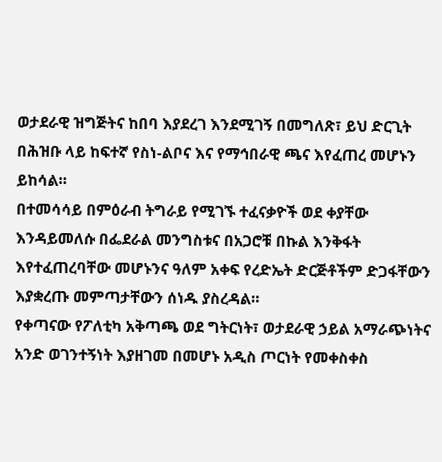ወታደራዊ ዝግጅትና ከበባ እያደረገ እንደሚገኝ በመግለጽ፣ ይህ ድርጊት በሕዝቡ ላይ ከፍተኛ የስነ-ልቦና እና የማኅበራዊ ጫና እየፈጠረ መሆኑን ይከሳል።
በተመሳሳይ በምዕራብ ትግራይ የሚገኙ ተፈናቃዮች ወደ ቀያቸው እንዳይመለሱ በፌደራል መንግስቱና በአጋሮቹ በኩል እንቅፋት እየተፈጠረባቸው መሆኑንና ዓለም አቀፍ የረድኤት ድርጅቶችም ድጋፋቸውን እያቋረጡ መምጣታቸውን ሰነዱ ያስረዳል።
የቀጣናው የፖለቲካ አቅጣጫ ወደ ግትርነት፣ ወታደራዊ ኃይል አማራጭነትና አንድ ወገንተኝነት እያዘገመ በመሆኑ አዲስ ጦርነት የመቀስቀስ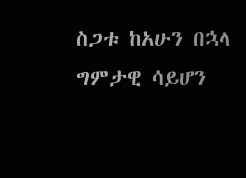ስጋቱ ከአሁን በኋላ ግምታዊ ሳይሆን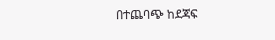በተጨባጭ ከደጃፍ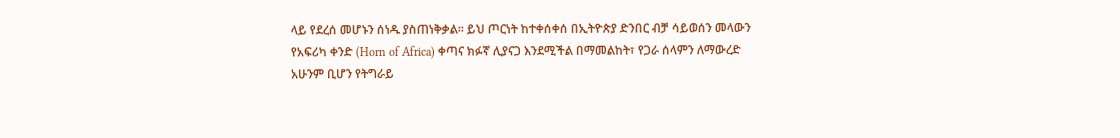ላይ የደረሰ መሆኑን ሰነዱ ያስጠነቅቃል። ይህ ጦርነት ከተቀሰቀሰ በኢትዮጵያ ድንበር ብቻ ሳይወሰን መላውን የአፍሪካ ቀንድ (Horn of Africa) ቀጣና ክፉኛ ሊያናጋ እንደሚችል በማመልከት፣ የጋራ ሰላምን ለማውረድ አሁንም ቢሆን የትግራይ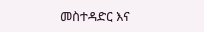መስተዳድር እና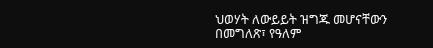ህወሃት ለውይይት ዝግጁ መሆናቸውን በመግለጽ፣ የዓለም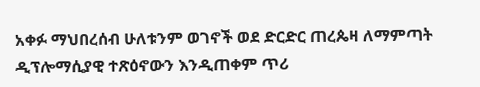አቀፉ ማህበረሰብ ሁለቱንም ወገኖች ወደ ድርድር ጠረጴዛ ለማምጣት ዲፕሎማሲያዊ ተጽዕኖውን እንዲጠቀም ጥሪ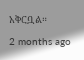አቅርቧል።
2 months ago